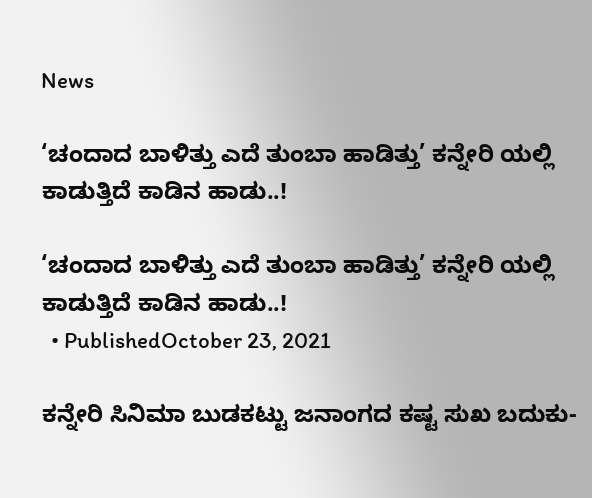News

‘ಚಂದಾದ ಬಾಳಿತ್ತು ಎದೆ ತುಂಬಾ ಹಾಡಿತ್ತು’ ಕನ್ನೇರಿ ಯಲ್ಲಿ ಕಾಡುತ್ತಿದೆ ಕಾಡಿನ ಹಾಡು..!

‘ಚಂದಾದ ಬಾಳಿತ್ತು ಎದೆ ತುಂಬಾ ಹಾಡಿತ್ತು’ ಕನ್ನೇರಿ ಯಲ್ಲಿ ಕಾಡುತ್ತಿದೆ ಕಾಡಿನ ಹಾಡು..!
  • PublishedOctober 23, 2021

ಕನ್ನೇರಿ ಸಿನಿಮಾ ಬುಡಕಟ್ಟು ಜನಾಂಗದ ಕಷ್ಟ ಸುಖ ಬದುಕು-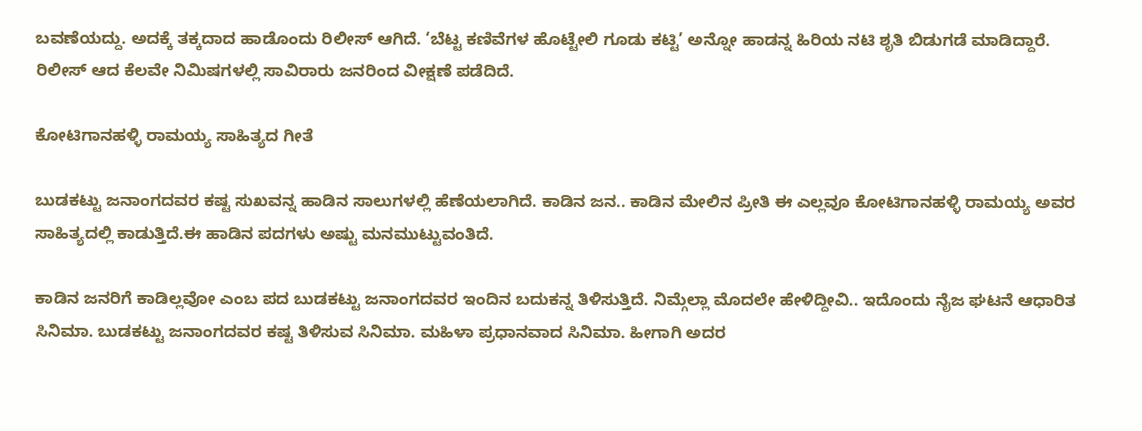ಬವಣೆಯದ್ದು. ಅದಕ್ಕೆ ತಕ್ಕದಾದ ಹಾಡೊಂದು ರಿಲೀಸ್ ಆಗಿದೆ. ‘ಬೆಟ್ಟ ಕಣಿವೆಗಳ ಹೊಟ್ಟೇಲಿ ಗೂಡು ಕಟ್ಟಿ’ ಅನ್ನೋ ಹಾಡನ್ನ ಹಿರಿಯ ನಟಿ ಶೃತಿ ಬಿಡುಗಡೆ ಮಾಡಿದ್ದಾರೆ. ರಿಲೀಸ್ ಆದ ಕೆಲವೇ ನಿಮಿಷಗಳಲ್ಲಿ ಸಾವಿರಾರು ಜನರಿಂದ ವೀಕ್ಷಣೆ ಪಡೆದಿದೆ.

ಕೋಟಿಗಾನಹಳ್ಳಿ ರಾಮಯ್ಯ ಸಾಹಿತ್ಯದ ಗೀತೆ

ಬುಡಕಟ್ಟು ಜನಾಂಗದವರ ಕಷ್ಟ ಸುಖವನ್ನ ಹಾಡಿನ ಸಾಲುಗಳಲ್ಲಿ ಹೆಣೆಯಲಾಗಿದೆ. ಕಾಡಿನ ಜನ.. ಕಾಡಿನ ಮೇಲಿನ ಪ್ರೀತಿ ಈ ಎಲ್ಲವೂ ಕೋಟಿಗಾನಹಳ್ಳಿ ರಾಮಯ್ಯ ಅವರ ಸಾಹಿತ್ಯದಲ್ಲಿ ಕಾಡುತ್ತಿದೆ.ಈ ಹಾಡಿನ ಪದಗಳು ಅಷ್ಟು ಮನಮುಟ್ಟುವಂತಿದೆ.

ಕಾಡಿನ ಜನರಿಗೆ ಕಾಡಿಲ್ಲವೋ ಎಂಬ ಪದ ಬುಡಕಟ್ಟು ಜನಾಂಗದವರ ಇಂದಿನ ಬದುಕನ್ನ ತಿಳಿಸುತ್ತಿದೆ. ನಿಮ್ಗೆಲ್ಲಾ ಮೊದಲೇ ಹೇಳಿದ್ದೀವಿ.. ಇದೊಂದು ನೈಜ ಘಟನೆ ಆಧಾರಿತ ಸಿನಿಮಾ. ಬುಡಕಟ್ಟು ಜನಾಂಗದವರ ಕಷ್ಟ ತಿಳಿಸುವ ಸಿನಿಮಾ. ಮಹಿಳಾ ಪ್ರಧಾನವಾದ ಸಿನಿಮಾ. ಹೀಗಾಗಿ ಅದರ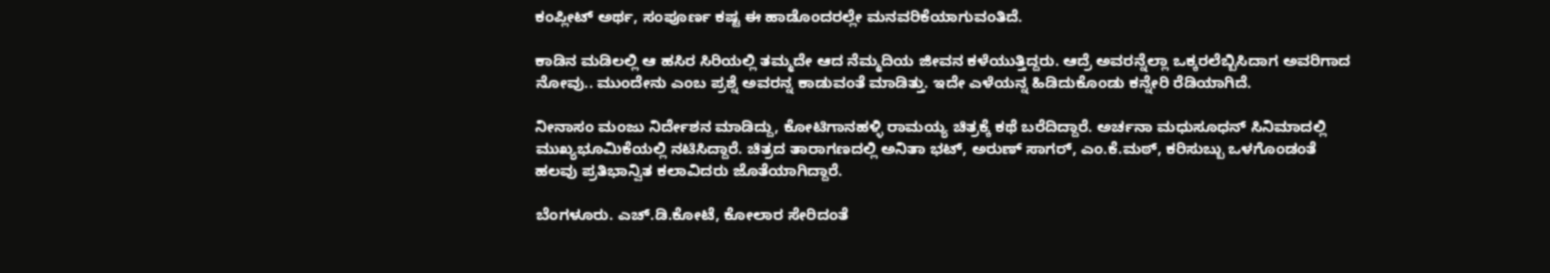ಕಂಪ್ಲೀಟ್ ಅರ್ಥ, ಸಂಪೂರ್ಣ ಕಷ್ಟ ಈ ಹಾಡೊಂದರಲ್ಲೇ ಮನವರಿಕೆಯಾಗುವಂತಿದೆ.

ಕಾಡಿನ ಮಡಿಲಲ್ಲಿ ಆ ಹಸಿರ ಸಿರಿಯಲ್ಲಿ ತಮ್ಮದೇ ಆದ ನೆಮ್ಮದಿಯ ಜೀವನ ಕಳೆಯುತ್ತಿದ್ದರು. ಆದ್ರೆ ಅವರನ್ನೆಲ್ಲಾ ಒಕ್ಕರಲೆಬ್ಬಿಸಿದಾಗ ಅವರಿಗಾದ ನೋವು.. ಮುಂದೇನು ಎಂಬ ಪ್ರಶ್ನೆ ಅವರನ್ನ ಕಾಡುವಂತೆ ಮಾಡಿತ್ತು. ಇದೇ ಎಳೆಯನ್ನ ಹಿಡಿದುಕೊಂಡು ಕನ್ನೇರಿ ರೆಡಿಯಾಗಿದೆ.

ನೀನಾಸಂ ಮಂಜು ನಿರ್ದೇಶನ ಮಾಡಿದ್ದು, ಕೋಟಿಗಾನಹಳ್ಳಿ ರಾಮಯ್ಯ ಚಿತ್ರಕ್ಕೆ ಕಥೆ ಬರೆದಿದ್ದಾರೆ. ಅರ್ಚನಾ ಮಧುಸೂಧನ್ ಸಿನಿಮಾದಲ್ಲಿ ಮುಖ್ಯಭೂಮಿಕೆಯಲ್ಲಿ ನಟಿಸಿದ್ದಾರೆ. ಚಿತ್ರದ ತಾರಾಗಣದಲ್ಲಿ ಅನಿತಾ ಭಟ್, ಅರುಣ್ ಸಾಗರ್, ಎಂ.ಕೆ.ಮಠ್, ಕರಿಸುಬ್ಬು ಒಳಗೊಂಡಂತೆ ಹಲವು ಪ್ರತಿಭಾನ್ವಿತ ಕಲಾವಿದರು ಜೊತೆಯಾಗಿದ್ದಾರೆ.

ಬೆಂಗಳೂರು. ಎಚ್.ಡಿ.ಕೋಟೆ, ಕೋಲಾರ ಸೇರಿದಂತೆ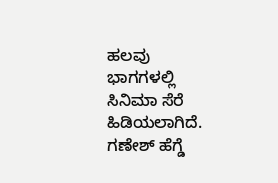ಹಲವು ಭಾಗಗಳಲ್ಲಿ ಸಿನಿಮಾ ಸೆರೆ ಹಿಡಿಯಲಾಗಿದೆ. ಗಣೇಶ್ ಹೆಗ್ಡೆ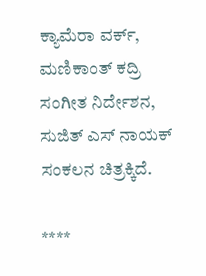ಕ್ಯಾಮೆರಾ ವರ್ಕ್, ಮಣಿಕಾಂತ್ ಕದ್ರಿ ಸಂಗೀತ ನಿರ್ದೇಶನ, ಸುಜಿತ್ ಎಸ್ ನಾಯಕ್ ಸಂಕಲನ ಚಿತ್ರಕ್ಕಿದೆ.

****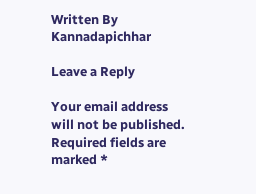Written By
Kannadapichhar

Leave a Reply

Your email address will not be published. Required fields are marked *